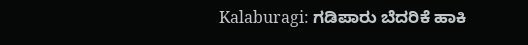Kalaburagi: ಗಡಿಪಾರು ಬೆದರಿಕೆ ಹಾಕಿ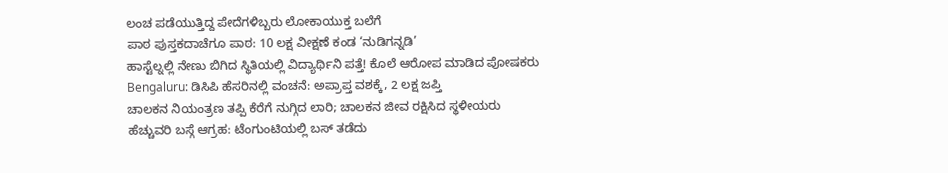ಲಂಚ ಪಡೆಯುತ್ತಿದ್ದ ಪೇದೆಗಳಿಬ್ಬರು ಲೋಕಾಯುಕ್ತ ಬಲೆಗೆ
ಪಾಠ ಪುಸ್ತಕದಾಚೆಗೂ ಪಾಠ: 10 ಲಕ್ಷ ವೀಕ್ಷಣೆ ಕಂಡ ‘ನುಡಿಗನ್ನಡಿ’
ಹಾಸ್ಟೆಲ್ನಲ್ಲಿ ನೇಣು ಬಿಗಿದ ಸ್ಥಿತಿಯಲ್ಲಿ ವಿದ್ಯಾರ್ಥಿನಿ ಪತ್ತೆ! ಕೊಲೆ ಆರೋಪ ಮಾಡಿದ ಪೋಷಕರು
Bengaluru: ಡಿಸಿಪಿ ಹೆಸರಿನಲ್ಲಿ ವಂಚನೆ: ಅಪ್ರಾಪ್ತ ವಶಕ್ಕೆ, 2 ಲಕ್ಷ ಜಪ್ತಿ
ಚಾಲಕನ ನಿಯಂತ್ರಣ ತಪ್ಪಿ ಕೆರೆಗೆ ನುಗ್ಗಿದ ಲಾರಿ; ಚಾಲಕನ ಜೀವ ರಕ್ಷಿಸಿದ ಸ್ಥಳೀಯರು
ಹೆಚ್ಚುವರಿ ಬಸ್ಗೆ ಆಗ್ರಹ: ಟೆಂಗುಂಟಿಯಲ್ಲಿ ಬಸ್ ತಡೆದು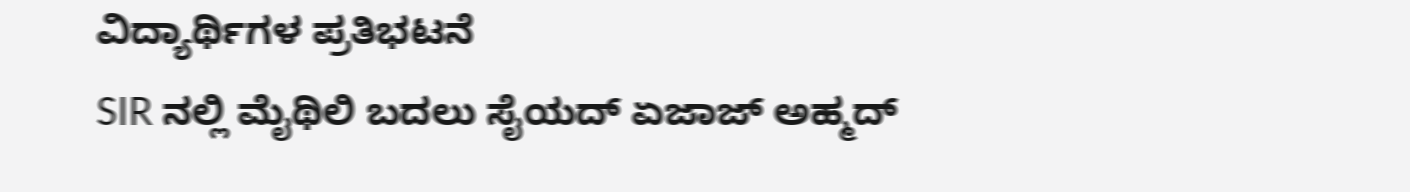ವಿದ್ಯಾರ್ಥಿಗಳ ಪ್ರತಿಭಟನೆ
SIR ನಲ್ಲಿ ಮೈಥಿಲಿ ಬದಲು ಸೈಯದ್ ಏಜಾಜ್ ಅಹ್ಮದ್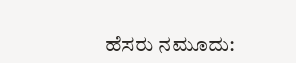ಹೆಸರು ನಮೂದು: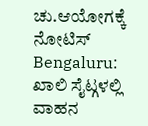ಚು.ಆಯೋಗಕ್ಕೆ ನೋಟಿಸ್
Bengaluru: ಖಾಲಿ ಸೈಟ್ಗಳಲ್ಲಿ ವಾಹನ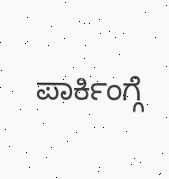ಪಾರ್ಕಿಂಗ್ಗೆ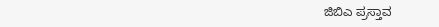ಜಿಬಿಎ ಪ್ರಸ್ತಾವ